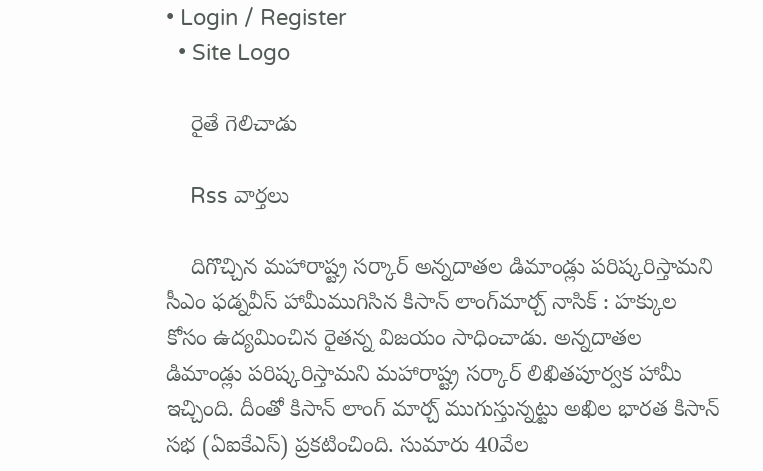• Login / Register
  • Site Logo

    రైతే గెలిచాడు

    Rss వార్తలు

    దిగొచ్చిన మహారాష్ట్ర సర్కార్‌ అన్నదాతల డిమాండ్లు పరిష్కరిస్తామని సీఎం ఫడ్నవీస్‌ హామీముగిసిన కిసాన్‌ లాంగ్‌మార్చ్‌ నాసిక్‌ : హక్కుల కోసం ఉద్యమించిన రైతన్న విజయం సాధించాడు. అన్నదాతల డిమాండ్లు పరిష్కరిస్తామని మహారాష్ట్ర సర్కార్‌ లిఖితపూర్వక హామీ ఇచ్చింది. దీంతో కిసాన్‌ లాంగ్‌ మార్చ్‌ ముగుస్తున్నట్టు అఖిల భారత కిసాన్‌ సభ (ఏఐకేఎస్‌) ప్రకటించింది. సుమారు 40వేల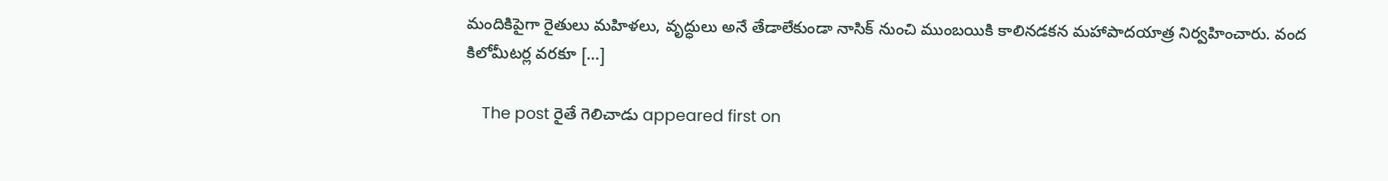మందికిపైగా రైతులు మహిళలు, వృద్ధులు అనే తేడాలేకుండా నాసిక్‌ నుంచి ముంబయికి కాలినడకన మహాపాదయాత్ర నిర్వహించారు. వంద కిలోమీటర్ల వరకూ […]

    The post రైతే గెలిచాడు appeared first on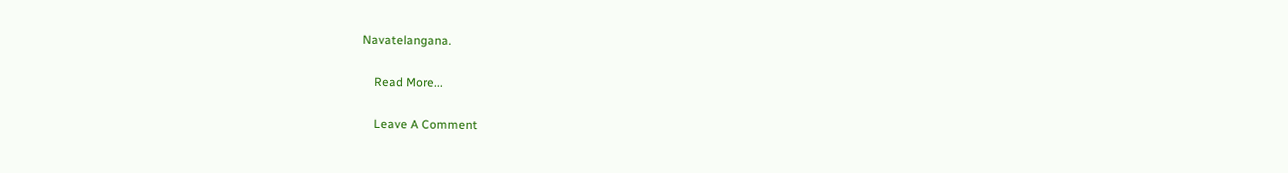Navatelangana.

    Read More...

    Leave A Comment